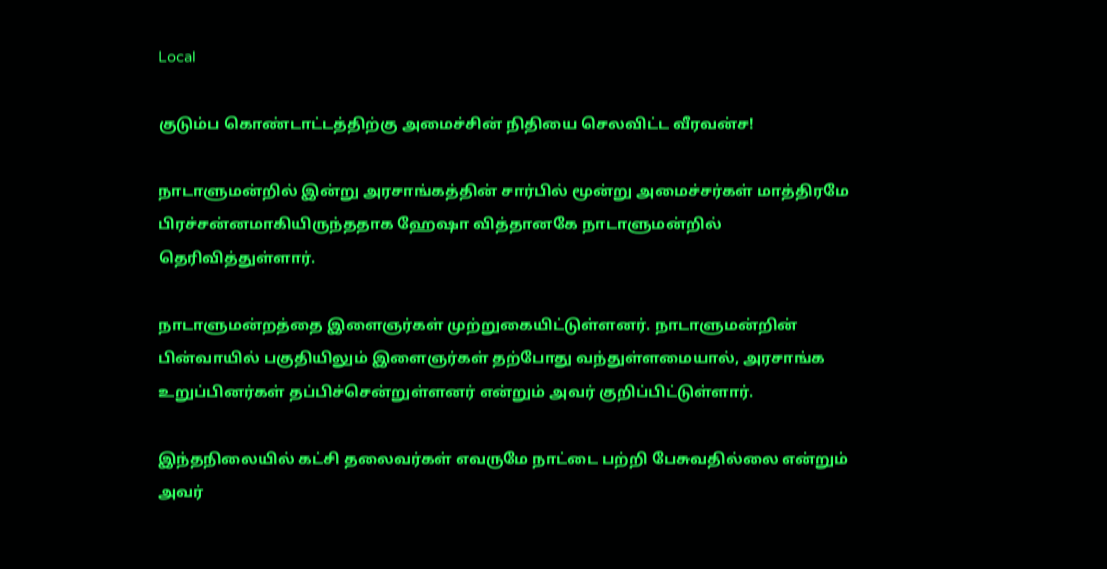Local

குடும்ப கொண்டாட்டத்திற்கு அமைச்சின் நிதியை செலவிட்ட வீரவன்ச!

நாடாளுமன்றில் இன்று அரசாங்கத்தின் சார்பில் மூன்று அமைச்சர்கள் மாத்திரமே பிரச்சன்னமாகியிருந்ததாக ஹேஷா வித்தானகே நாடாளுமன்றில் தெரிவித்துள்ளார்.

நாடாளுமன்றத்தை இளைஞர்கள் முற்றுகையிட்டுள்ளனர். நாடாளுமன்றின் பின்வாயில் பகுதியிலும் இளைஞர்கள் தற்போது வந்துள்ளமையால், அரசாங்க உறுப்பினர்கள் தப்பிச்சென்றுள்ளனர் என்றும் அவர் குறிப்பிட்டுள்ளார்.

இந்தநிலையில் கட்சி தலைவர்கள் எவருமே நாட்டை பற்றி பேசுவதில்லை என்றும் அவர்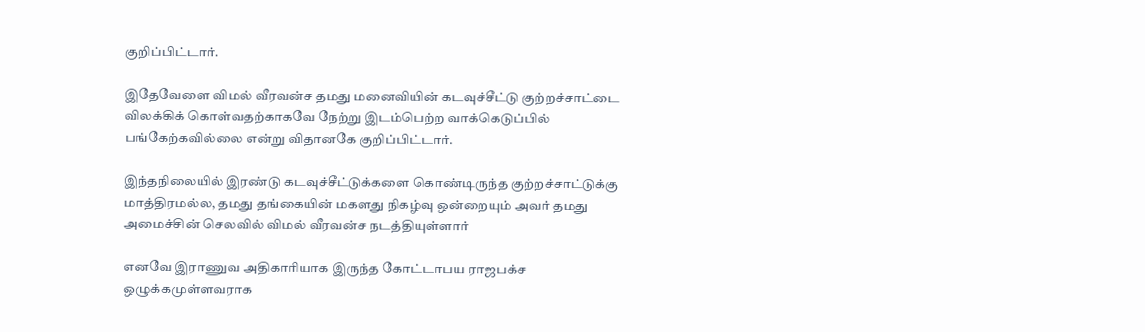குறிப்பிட்டார்.

இதேவேளை விமல் வீரவன்ச தமது மனைவியின் கடவுச்சீட்டு குற்றச்சாட்டை விலக்கிக் கொள்வதற்காகவே நேற்று இடம்பெற்ற வாக்கெடுப்பில் பங்கேற்கவில்லை என்று விதானகே குறிப்பிட்டார்.

இந்தநிலையில் இரண்டு கடவுச்சீட்டுக்களை கொண்டிருந்த குற்றச்சாட்டுக்கு மாத்திரமல்ல, தமது தங்கையின் மகளது நிகழ்வு ஒன்றையும் அவர் தமது அமைச்சின் செலவில் விமல் வீரவன்ச நடத்தியுள்ளார்

எனவே இராணுவ அதிகாரியாக இருந்த கோட்டாபய ராஜபக்ச ஒழுக்கமுள்ளவராக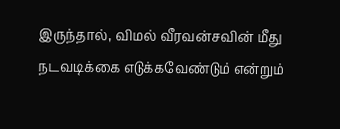இருந்தால், விமல் வீரவன்சவின் மீது நடவடிக்கை எடுக்கவேண்டும் என்றும்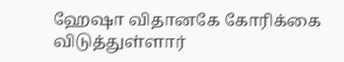ஹேஷா விதானகே கோரிக்கை விடுத்துள்ளார்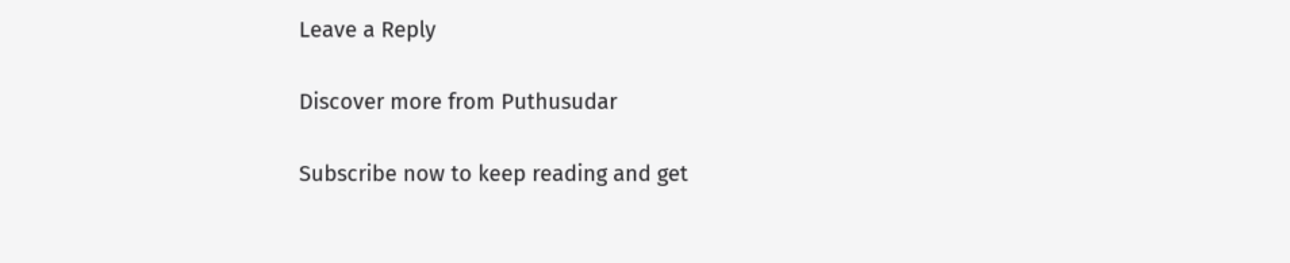Leave a Reply

Discover more from Puthusudar

Subscribe now to keep reading and get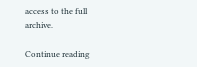access to the full archive.

Continue reading